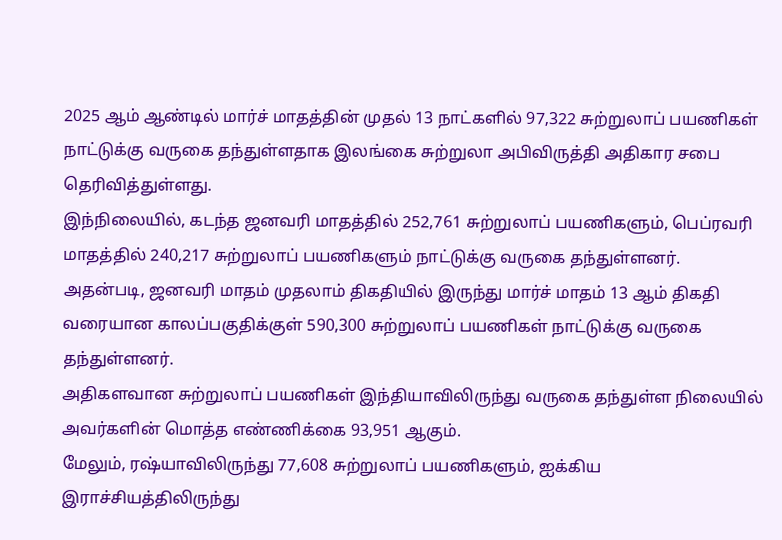2025 ஆம் ஆண்டில் மார்ச் மாதத்தின் முதல் 13 நாட்களில் 97,322 சுற்றுலாப் பயணிகள் நாட்டுக்கு வருகை தந்துள்ளதாக இலங்கை சுற்றுலா அபிவிருத்தி அதிகார சபை தெரிவித்துள்ளது.
இந்நிலையில், கடந்த ஜனவரி மாதத்தில் 252,761 சுற்றுலாப் பயணிகளும், பெப்ரவரி மாதத்தில் 240,217 சுற்றுலாப் பயணிகளும் நாட்டுக்கு வருகை தந்துள்ளனர்.
அதன்படி, ஜனவரி மாதம் முதலாம் திகதியில் இருந்து மார்ச் மாதம் 13 ஆம் திகதி வரையான காலப்பகுதிக்குள் 590,300 சுற்றுலாப் பயணிகள் நாட்டுக்கு வருகை தந்துள்ளனர்.
அதிகளவான சுற்றுலாப் பயணிகள் இந்தியாவிலிருந்து வருகை தந்துள்ள நிலையில் அவர்களின் மொத்த எண்ணிக்கை 93,951 ஆகும்.
மேலும், ரஷ்யாவிலிருந்து 77,608 சுற்றுலாப் பயணிகளும், ஐக்கிய இராச்சியத்திலிருந்து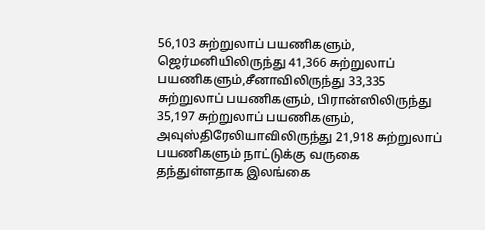56,103 சுற்றுலாப் பயணிகளும், ஜெர்மனியிலிருந்து 41,366 சுற்றுலாப் பயணிகளும்,சீனாவிலிருந்து 33,335 சுற்றுலாப் பயணிகளும், பிரான்ஸிலிருந்து 35,197 சுற்றுலாப் பயணிகளும், அவுஸ்திரேலியாவிலிருந்து 21,918 சுற்றுலாப் பயணிகளும் நாட்டுக்கு வருகை தந்துள்ளதாக இலங்கை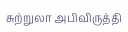சுற்றுலா அபிவிருத்தி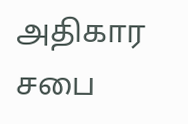அதிகார சபை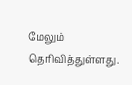மேலும் தெரிவித்துள்ளது.